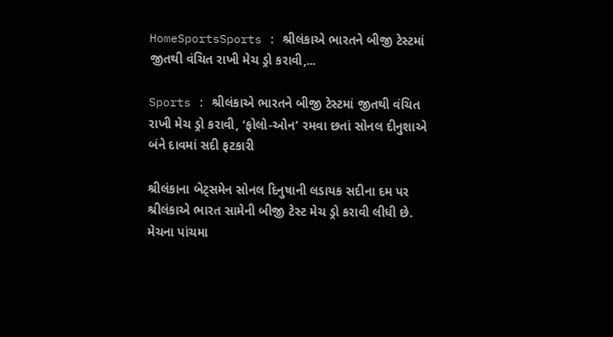HomeSportsSports : શ્રીલંકાએ ભારતને બીજી ટેસ્ટમાં જીતથી વંચિત રાખી મેચ ડ્રો કરાવી,...

Sports : શ્રીલંકાએ ભારતને બીજી ટેસ્ટમાં જીતથી વંચિત રાખી મેચ ડ્રો કરાવી, ‘ફોલો-ઓન’ રમવા છતાં સોનલ દીનુશાએ બંને દાવમાં સદી ફટકારી

શ્રીલંકાના બેટ્સમેન સોનલ દિનુષાની લડાયક સદીના દમ પર શ્રીલંકાએ ભારત સામેની બીજી ટેસ્ટ મેચ ડ્રો કરાવી લીધી છે. મેચના પાંચમા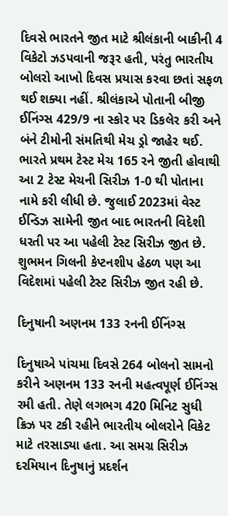દિવસે ભારતને જીત માટે શ્રીલંકાની બાકીની 4 વિકેટો ઝડપવાની જરૂર હતી, પરંતુ ભારતીય બોલરો આખો દિવસ પ્રયાસ કરવા છતાં સફળ થઈ શક્યા નહીં. શ્રીલંકાએ પોતાની બીજી ઈનિંગ્સ 429/9 ના સ્કોર પર ડિકલેર કરી અને બંને ટીમોની સંમતિથી મેચ ડ્રો જાહેર થઈ. ભારતે પ્રથમ ટેસ્ટ મેચ 165 રને જીતી હોવાથી આ 2 ટેસ્ટ મેચની સિરીઝ 1-0 થી પોતાના નામે કરી લીધી છે. જુલાઈ 2023માં વેસ્ટ ઈન્ડિઝ સામેની જીત બાદ ભારતની વિદેશી ધરતી પર આ પહેલી ટેસ્ટ સિરીઝ જીત છે. શુભમન ગિલની કેપ્ટનશીપ હેઠળ પણ આ વિદેશમાં પહેલી ટેસ્ટ સિરીઝ જીત રહી છે.

દિનુષાની અણનમ 133 રનની ઈનિંગ્સ

દિનુષાએ પાંચમા દિવસે 264 બોલનો સામનો કરીને અણનમ 133 રનની મહત્વપૂર્ણ ઈનિંગ્સ રમી હતી. તેણે લગભગ 420 મિનિટ સુધી ક્રિઝ પર ટકી રહીને ભારતીય બોલરોને વિકેટ માટે તરસાડ્યા હતા. આ સમગ્ર સિરીઝ દરમિયાન દિનુષાનું પ્રદર્શન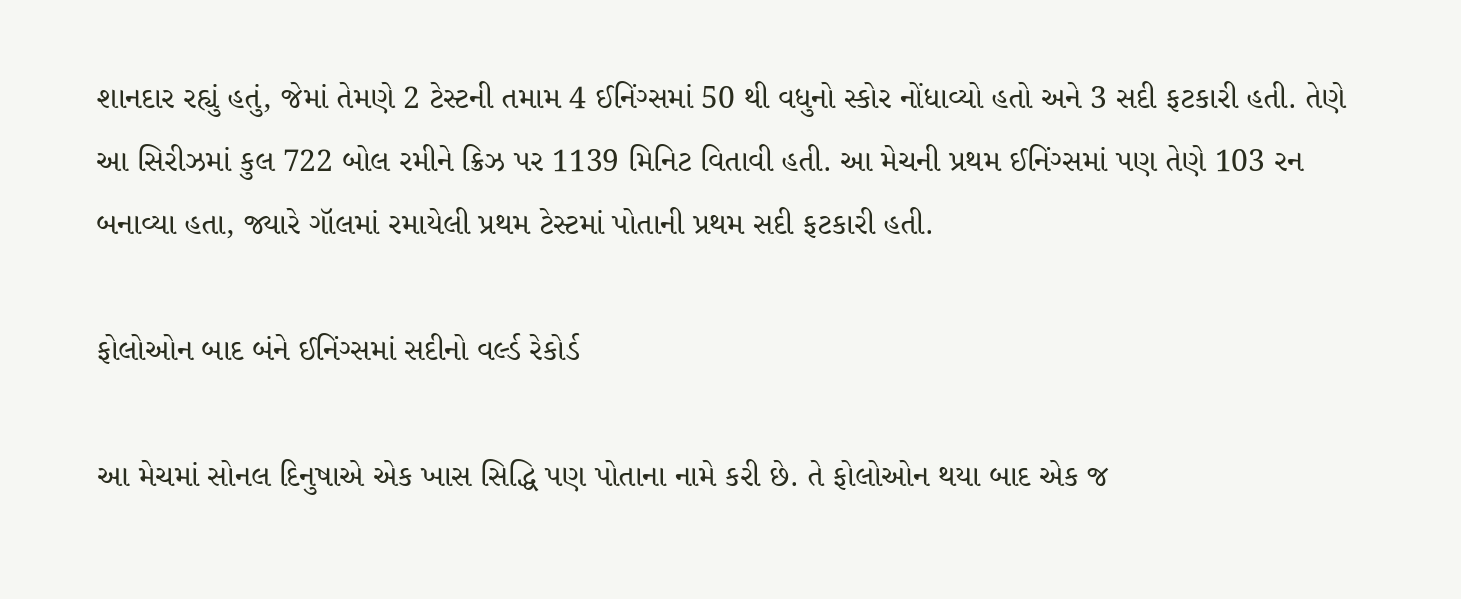શાનદાર રહ્યું હતું, જેમાં તેમણે 2 ટેસ્ટની તમામ 4 ઈનિંગ્સમાં 50 થી વધુનો સ્કોર નોંધાવ્યો હતો અને 3 સદી ફટકારી હતી. તેણે આ સિરીઝમાં કુલ 722 બોલ રમીને ક્રિઝ પર 1139 મિનિટ વિતાવી હતી. આ મેચની પ્રથમ ઈનિંગ્સમાં પણ તેણે 103 રન બનાવ્યા હતા, જ્યારે ગૉલમાં રમાયેલી પ્રથમ ટેસ્ટમાં પોતાની પ્રથમ સદી ફટકારી હતી.

ફોલોઓન બાદ બંને ઈનિંગ્સમાં સદીનો વર્લ્ડ રેકોર્ડ

આ મેચમાં સોનલ દિનુષાએ એક ખાસ સિદ્ધિ પણ પોતાના નામે કરી છે. તે ફોલોઓન થયા બાદ એક જ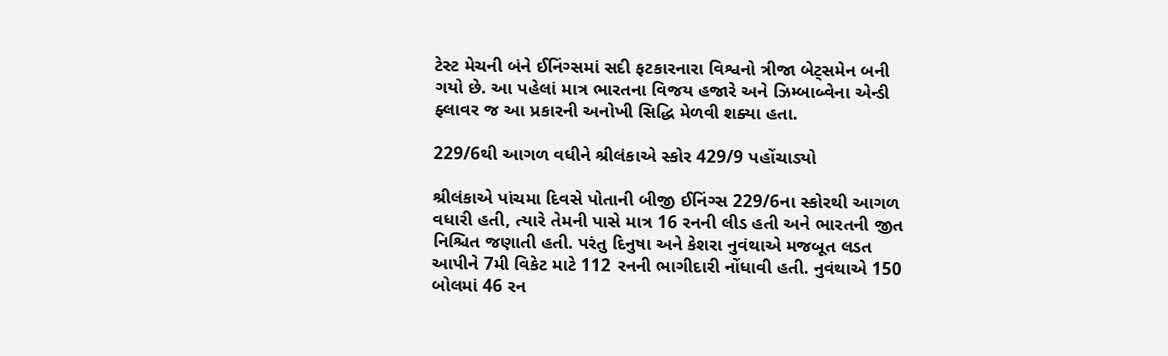ટેસ્ટ મેચની બંને ઈનિંગ્સમાં સદી ફટકારનારા વિશ્વનો ત્રીજા બેટ્સમેન બની ગયો છે. આ પહેલાં માત્ર ભારતના વિજય હજારે અને ઝિમ્બાબ્વેના એન્ડી ફ્લાવર જ આ પ્રકારની અનોખી સિદ્ધિ મેળવી શક્યા હતા.

229/6થી આગળ વધીને શ્રીલંકાએ સ્કોર 429/9 પહોંચાડ્યો

શ્રીલંકાએ પાંચમા દિવસે પોતાની બીજી ઈનિંગ્સ 229/6ના સ્કોરથી આગળ વધારી હતી, ત્યારે તેમની પાસે માત્ર 16 રનની લીડ હતી અને ભારતની જીત નિશ્ચિત જણાતી હતી. પરંતુ દિનુષા અને કેશરા નુવંથાએ મજબૂત લડત આપીને 7મી વિકેટ માટે 112 રનની ભાગીદારી નોંધાવી હતી. નુવંથાએ 150 બોલમાં 46 રન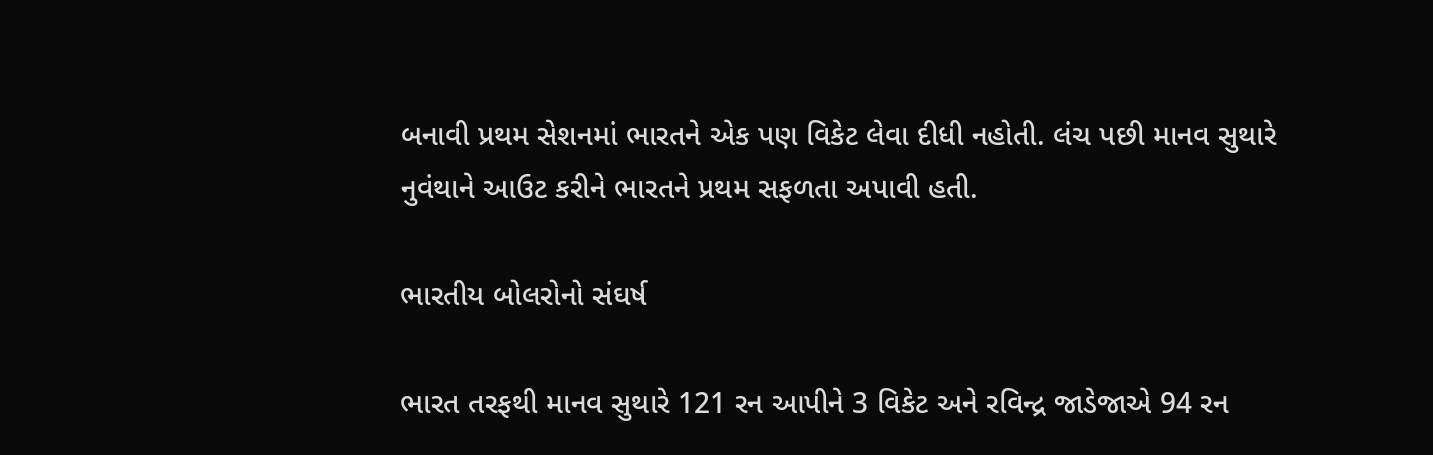બનાવી પ્રથમ સેશનમાં ભારતને એક પણ વિકેટ લેવા દીધી નહોતી. લંચ પછી માનવ સુથારે નુવંથાને આઉટ કરીને ભારતને પ્રથમ સફળતા અપાવી હતી.

ભારતીય બોલરોનો સંઘર્ષ

ભારત તરફથી માનવ સુથારે 121 રન આપીને 3 વિકેટ અને રવિન્દ્ર જાડેજાએ 94 રન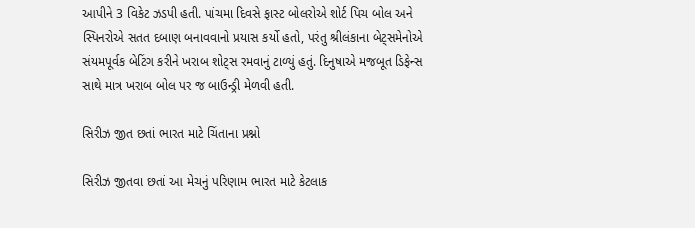આપીને 3 વિકેટ ઝડપી હતી. પાંચમા દિવસે ફાસ્ટ બોલરોએ શોર્ટ પિચ બોલ અને સ્પિનરોએ સતત દબાણ બનાવવાનો પ્રયાસ કર્યો હતો, પરંતુ શ્રીલંકાના બેટ્સમેનોએ સંયમપૂર્વક બેટિંગ કરીને ખરાબ શોટ્સ રમવાનું ટાળ્યું હતું. દિનુષાએ મજબૂત ડિફેન્સ સાથે માત્ર ખરાબ બોલ પર જ બાઉન્ડ્રી મેળવી હતી.

સિરીઝ જીત છતાં ભારત માટે ચિંતાના પ્રશ્નો

સિરીઝ જીતવા છતાં આ મેચનું પરિણામ ભારત માટે કેટલાક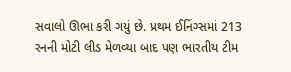સવાલો ઊભા કરી ગયું છે. પ્રથમ ઈનિંગ્સમાં 213 રનની મોટી લીડ મેળવ્યા બાદ પણ ભારતીય ટીમ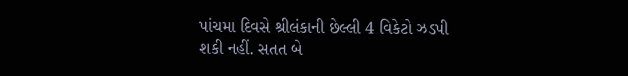પાંચમા દિવસે શ્રીલંકાની છેલ્લી 4 વિકેટો ઝડપી શકી નહીં. સતત બે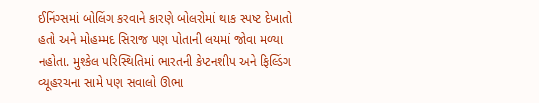ઈનિંગ્સમાં બોલિંગ કરવાને કારણે બોલરોમાં થાક સ્પષ્ટ દેખાતો હતો અને મોહમ્મદ સિરાજ પણ પોતાની લયમાં જોવા મળ્યા નહોતા. મુશ્કેલ પરિસ્થિતિમાં ભારતની કેપ્ટનશીપ અને ફિલ્ડિંગ વ્યૂહરચના સામે પણ સવાલો ઊભા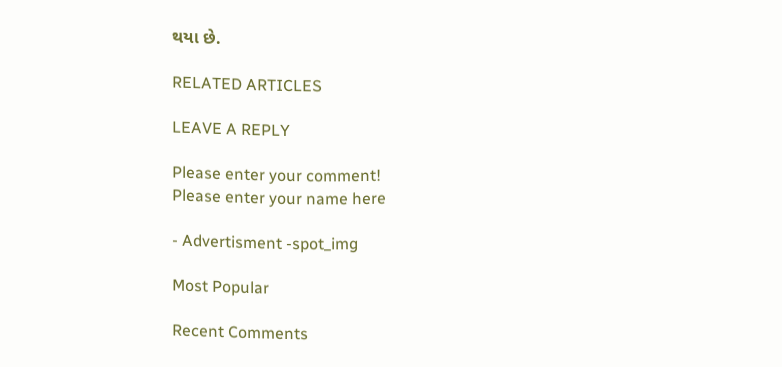થયા છે.

RELATED ARTICLES

LEAVE A REPLY

Please enter your comment!
Please enter your name here

- Advertisment -spot_img

Most Popular

Recent Comments